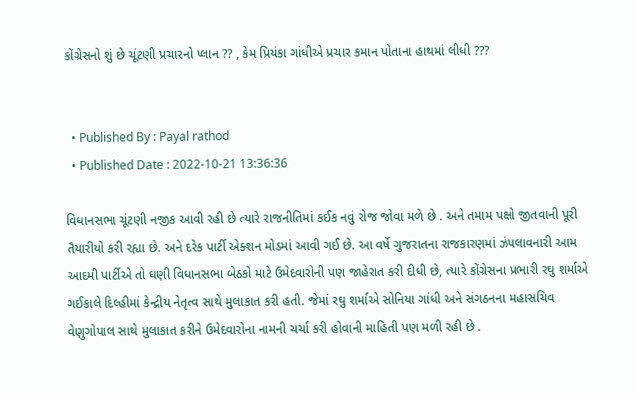કોંગ્રેસનો શું છે ચૂંટણી પ્રચારનો પ્લાન ?? , કેમ પ્રિયંકા ગાંધીએ પ્રચાર કમાન પોતાના હાથમાં લીધી ???


  • Published By : Payal rathod
  • Published Date : 2022-10-21 13:36:36

વિધાનસભા ચૂંટણી નજીક આવી રહી છે ત્યારે રાજનીતિમાં કઈક નવું રોજ જોવા મળે છે . અને તમામ પક્ષો જીતવાની પૂરી તૈયારીયો કરી રહ્યા છે. અને દરેક પાર્ટી એક્શન મોડમાં આવી ગઈ છે. આ વર્ષે ગુજરાતના રાજકારણમાં ઝંપલાવનારી આમ આદમી પાર્ટીએ તો ઘણી વિધાનસભા બેઠકો માટે ઉમેદવારોની પણ જાહેરાત કરી દીધી છે, ત્યારે કોંગ્રેસના પ્રભારી રઘુ શર્માએ ગઈકાલે દિલ્હીમાં કેન્દ્રીય નેતૃત્વ સાથે મુલાકાત કરી હતી. જેમાં રઘુ શર્માએ સોનિયા ગાંધી અને સંગઠનના મહાસચિવ વેણુગોપાલ સાથે મુલાકાત કરીને ઉમેદવારોના નામની ચર્ચા કરી હોવાની માહિતી પણ મળી રહી છે .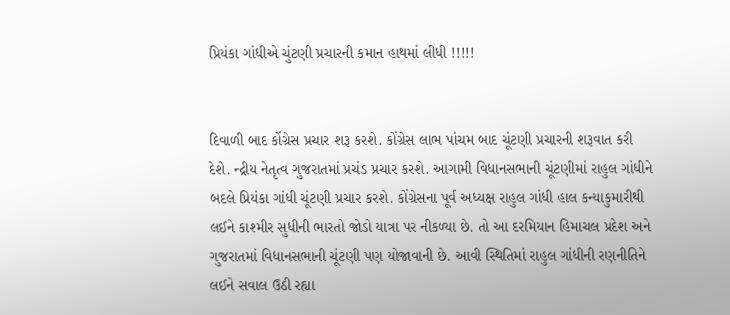પ્રિયંકા ગાંધીએ ચુંટણી પ્રચારની કમાન હાથમાં લીધી !!!!!


દિવાળી બાદ કોંગ્રેસ પ્રચાર શરૂ કરશે. કોંગ્રેસ લાભ પાંચમ બાદ ચૂંટણી પ્રચારની શરૂવાત કરી દેશે. ન્દ્રીય નેતૃત્વ ગુજરાતમાં પ્રચંડ પ્રચાર કરશે. આગામી વિધાનસભાની ચૂંટણીમાં રાહુલ ગાંધીને બદલે પ્રિયંકા ગાંધી ચૂંટણી પ્રચાર કરશે. કોંગ્રેસના પૂર્વ અધ્યક્ષ રાહુલ ગાંધી હાલ કન્યાકુમારીથી લઈને કાશ્મીર સુધીની ભારતો જોડો યાત્રા પર નીકળ્યા છે. તો આ દરમિયાન હિમાચલ પ્રદેશ અને ગુજરાતમાં વિધાનસભાની ચૂંટણી પણ યોજાવાની છે. આવી સ્થિતિમાં રાહુલ ગાંધીની રણનીતિને લઈને સવાલ ઉઠી રહ્યા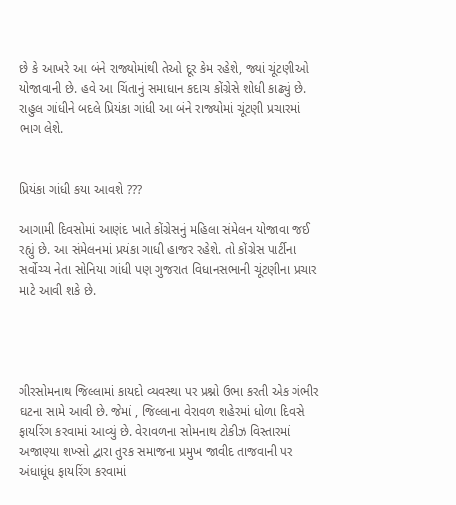છે કે આખરે આ બંને રાજ્યોમાંથી તેઓ દૂર કેમ રહેશે, જ્યાં ચૂંટણીઓ યોજાવાની છે. હવે આ ચિંતાનું સમાધાન કદાચ કોંગ્રેસે શોધી કાઢ્યું છે. રાહુલ ગાંધીને બદલે પ્રિયંકા ગાંધી આ બંને રાજ્યોમાં ચૂંટણી પ્રચારમાં ભાગ લેશે.


પ્રિયંકા ગાંધી કયા આવશે ???

આગામી દિવસોમાં આણંદ ખાતે કોંગ્રેસનું મહિલા સંમેલન યોજાવા જઈ રહ્યું છે. આ સંમેલનમાં પ્રયંકા ગાધી હાજર રહેશે. તો કોંગ્રેસ પાર્ટીના સર્વોચ્ચ નેતા સોનિયા ગાંધી પણ ગુજરાત વિધાનસભાની ચૂંટણીના પ્રચાર માટે આવી શકે છે.




ગીરસોમનાથ જિલ્લામાં કાયદો વ્યવસ્થા પર પ્રશ્નો ઉભા કરતી એક ગંભીર ઘટના સામે આવી છે. જેમાં , જિલ્લાના વેરાવળ શહેરમાં ધોળા દિવસે ફાયરિંગ કરવામાં આવ્યું છે. વેરાવળના સોમનાથ ટોકીઝ વિસ્તારમાં અજાણ્યા શખ્સો દ્વારા તુરક સમાજના પ્રમુખ જાવીદ તાજવાની પર અંધાધૂંધ ફાયરિંગ કરવામાં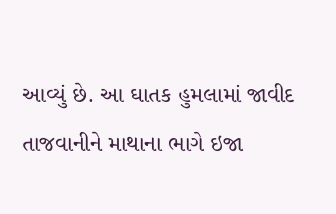આવ્યું છે. આ ઘાતક હુમલામાં જાવીદ તાજવાનીને માથાના ભાગે ઇજા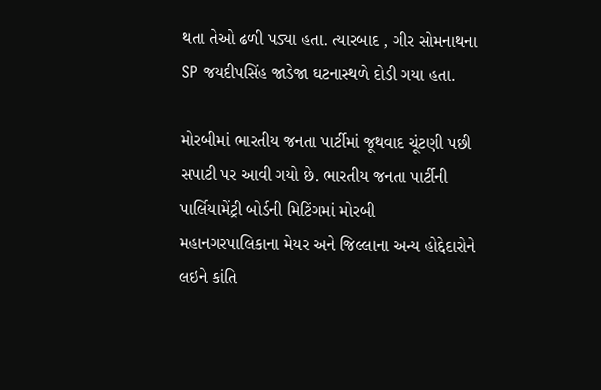થતા તેઓ ઢળી પડ્યા હતા. ત્યારબાદ , ગીર સોમનાથના SP જયદીપસિંહ જાડેજા ઘટનાસ્થળે દોડી ગયા હતા.

મોરબીમાં ભારતીય જનતા પાર્ટીમાં જૂથવાદ ચૂંટણી પછી સપાટી પર આવી ગયો છે. ભારતીય જનતા પાર્ટીની પાર્લિયામેંટ્રી બોર્ડની મિટિંગમાં મોરબી મહાનગરપાલિકાના મેયર અને જિલ્લાના અન્ય હોદ્દેદારોને લઇને કાંતિ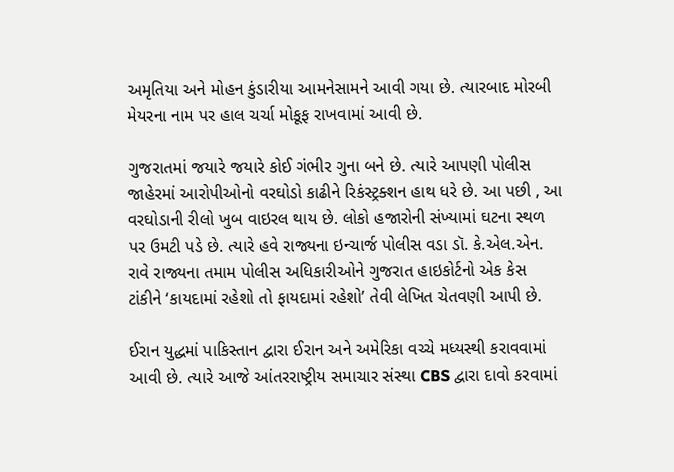અમૃતિયા અને મોહન કુંડારીયા આમનેસામને આવી ગયા છે. ત્યારબાદ મોરબી મેયરના નામ પર હાલ ચર્ચા મોકૂફ રાખવામાં આવી છે.

ગુજરાતમાં જયારે જયારે કોઈ ગંભીર ગુના બને છે. ત્યારે આપણી પોલીસ જાહેરમાં આરોપીઓનો વરઘોડો કાઢીને રિકંસ્ટ્રક્શન હાથ ધરે છે. આ પછી , આ વરઘોડાની રીલો ખુબ વાઇરલ થાય છે. લોકો હજારોની સંખ્યામાં ઘટના સ્થળ પર ઉમટી પડે છે. ત્યારે હવે રાજ્યના ઇન્ચાર્જ પોલીસ વડા ડૉ. કે.એલ.એન. રાવે રાજ્યના તમામ પોલીસ અધિકારીઓને ગુજરાત હાઇકોર્ટનો એક કેસ ટાંકીને ‘કાયદામાં રહેશો તો ફાયદામાં રહેશો’ તેવી લેખિત ચેતવણી આપી છે.

ઈરાન યુદ્ધમાં પાકિસ્તાન દ્વારા ઈરાન અને અમેરિકા વચ્ચે મધ્યસ્થી કરાવવામાં આવી છે. ત્યારે આજે આંતરરાષ્ટ્રીય સમાચાર સંસ્થા CBS દ્વારા દાવો કરવામાં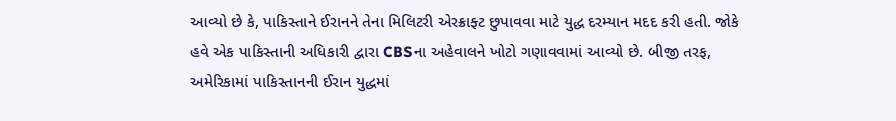આવ્યો છે કે, પાકિસ્તાને ઈરાનને તેના મિલિટરી એરક્રાફ્ટ છુપાવવા માટે યુદ્ધ દરમ્યાન મદદ કરી હતી. જોકે હવે એક પાકિસ્તાની અધિકારી દ્વારા CBSના અહેવાલને ખોટો ગણાવવામાં આવ્યો છે. બીજી તરફ, અમેરિકામાં પાકિસ્તાનની ઈરાન યુદ્ધમાં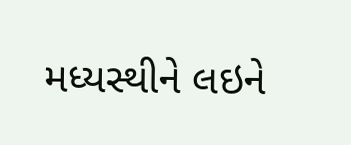મધ્યસ્થીને લઇને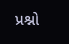પ્રશ્નો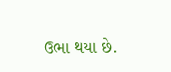ઉભા થયા છે.